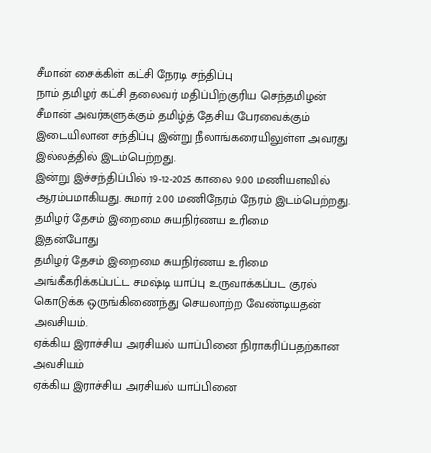சீமான் சைக்கிள் கட்சி நேரடி சந்திப்பு
நாம் தமிழர் கட்சி தலைவர் மதிப்பிற்குரிய செந்தமிழன் சீமான் அவர்களுக்கும் தமிழ்த் தேசிய பேரவைக்கும் இடையிலான சந்திப்பு இன்று நீலாங்கரையிலுள்ள அவரது இல்லத்தில் இடம்பெற்றது.
இன்று இச்சந்திப்பில் 19-12-2025 காலை 9.00 மணியளவில் ஆரம்பமாகியது. சுமார் 2.00 மணிநேரம் நேரம் இடம்பெற்றது.
தமிழர் தேசம் இறைமை சுயநிர்ணய உரிமை
இதன்போது
தமிழர் தேசம் இறைமை சுயநிர்ணய உரிமை அங்கீகரிக்கப்பட்ட சமஷ்டி யாப்பு உருவாக்கப்பட குரல்
கொடுக்க ஒருங்கிணைந்து செயலாற்ற வேண்டியதன் அவசியம்.
ஏக்கிய இராச்சிய அரசியல் யாப்பினை நிராகரிப்பதற்கான அவசியம்
ஏக்கிய இராச்சிய அரசியல் யாப்பினை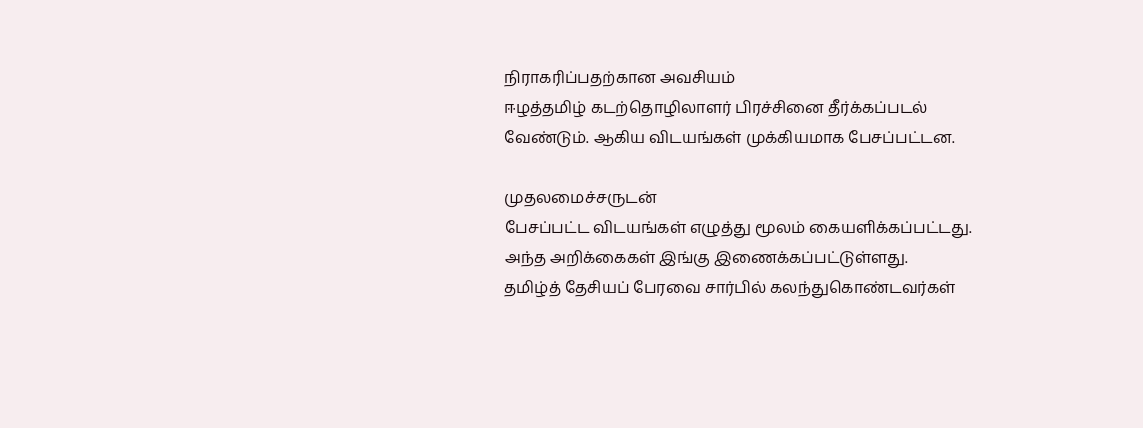நிராகரிப்பதற்கான அவசியம்
ஈழத்தமிழ் கடற்தொழிலாளர் பிரச்சினை தீர்க்கப்படல் வேண்டும். ஆகிய விடயங்கள் முக்கியமாக பேசப்பட்டன.

முதலமைச்சருடன்
பேசப்பட்ட விடயங்கள் எழுத்து மூலம் கையளிக்கப்பட்டது.
அந்த அறிக்கைகள் இங்கு இணைக்கப்பட்டுள்ளது.
தமிழ்த் தேசியப் பேரவை சார்பில் கலந்துகொண்டவர்கள்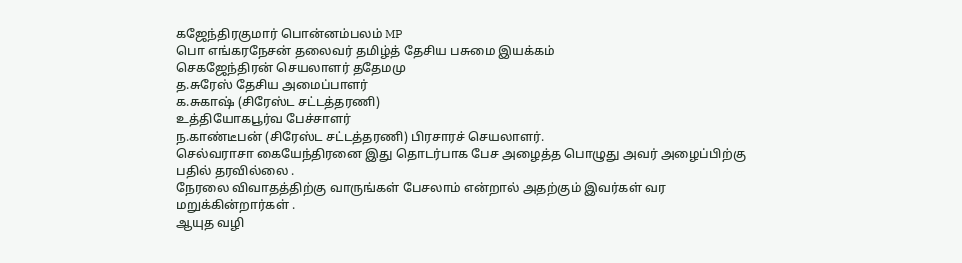கஜேந்திரகுமார் பொன்னம்பலம் MP
பொ எங்கரநேசன் தலைவர் தமிழ்த் தேசிய பசுமை இயக்கம்
செகஜேந்திரன் செயலாளர் ததேமமு
த.சுரேஸ் தேசிய அமைப்பாளர்
க.சுகாஷ் (சிரேஸ்ட சட்டத்தரணி)
உத்தியோகபூர்வ பேச்சாளர்
ந.காண்டீபன் (சிரேஸ்ட சட்டத்தரணி) பிரசாரச் செயலாளர்.
செல்வராசா கையேந்திரனை இது தொடர்பாக பேச அழைத்த பொழுது அவர் அழைப்பிற்கு பதில் தரவில்லை .
நேரலை விவாதத்திற்கு வாருங்கள் பேசலாம் என்றால் அதற்கும் இவர்கள் வர மறுக்கின்றார்கள் .
ஆயுத வழி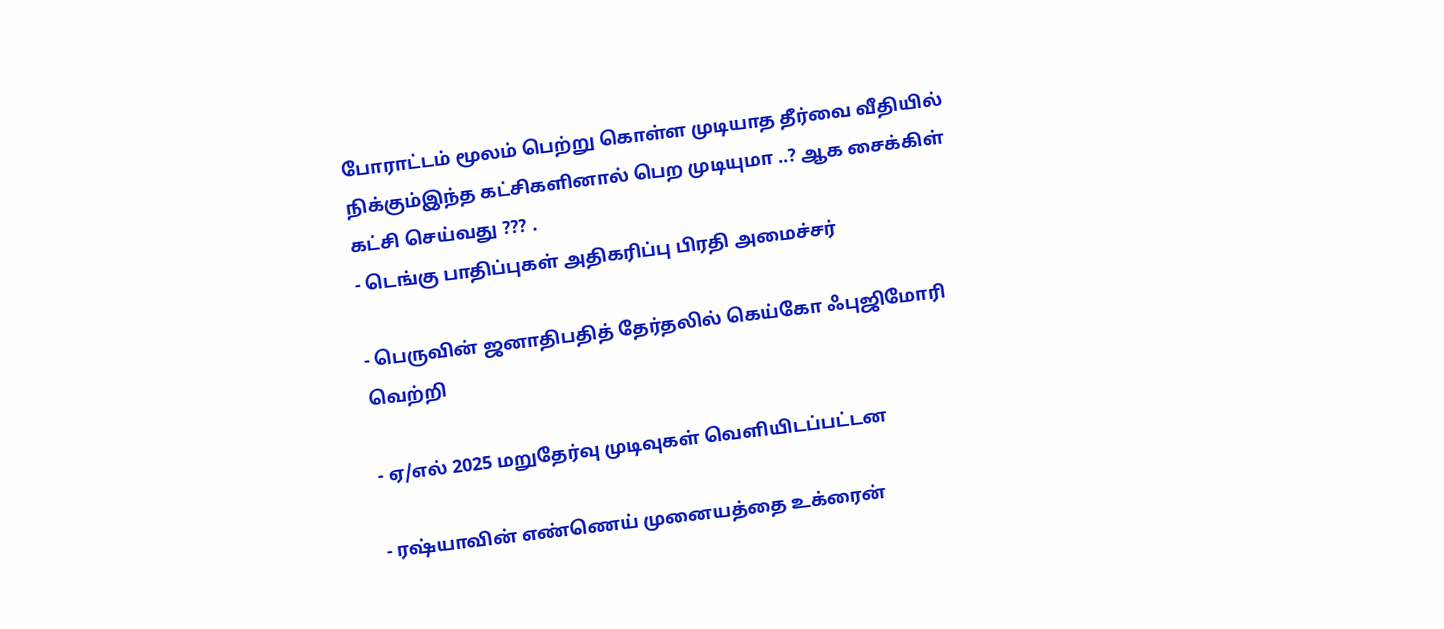போராட்டம் மூலம் பெற்று கொள்ள முடியாத தீர்வை வீதியில் நிக்கும்இந்த கட்சிகளினால் பெற முடியுமா ..? ஆக சைக்கிள் கட்சி செய்வது ??? .
- டெங்கு பாதிப்புகள் அதிகரிப்பு பிரதி அமைச்சர்

- பெருவின் ஜனாதிபதித் தேர்தலில் கெய்கோ ஃபுஜிமோரி வெற்றி

- ஏ/எல் 2025 மறுதேர்வு முடிவுகள் வெளியிடப்பட்டன

- ரஷ்யாவின் எண்ணெய் முனையத்தை உக்ரைன்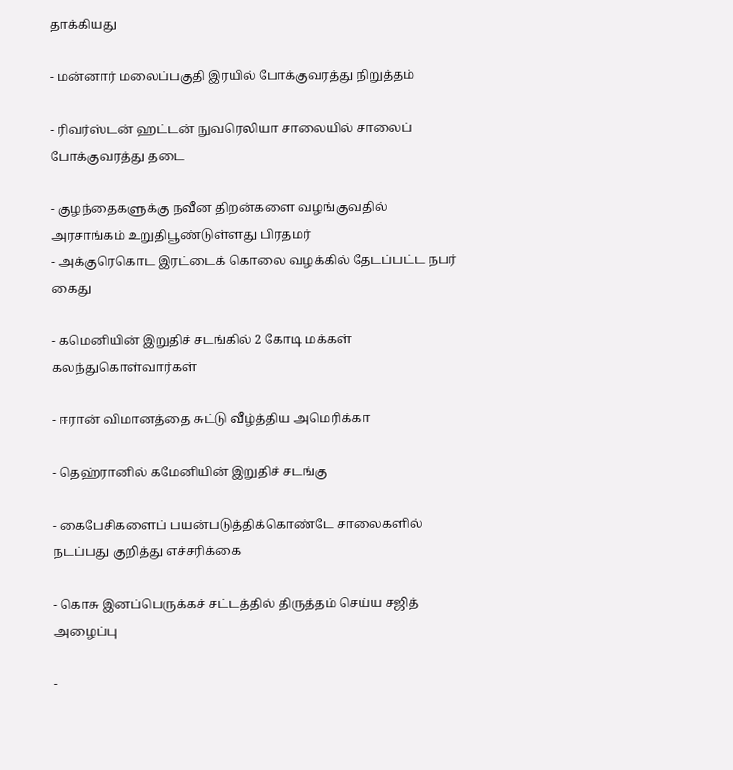தாக்கியது

- மன்னார் மலைப்பகுதி இரயில் போக்குவரத்து நிறுத்தம்

- ரிவர்ஸ்டன் ஹட்டன் நுவரெலியா சாலையில் சாலைப் போக்குவரத்து தடை

- குழந்தைகளுக்கு நவீன திறன்களை வழங்குவதில் அரசாங்கம் உறுதிபூண்டுள்ளது பிரதமர்
- அக்குரெகொட இரட்டைக் கொலை வழக்கில் தேடப்பட்ட நபர் கைது

- கமெனியின் இறுதிச் சடங்கில் 2 கோடி மக்கள் கலந்துகொள்வார்கள்

- ஈரான் விமானத்தை சுட்டு வீழ்த்திய அமெரிக்கா

- தெஹ்ரானில் கமேனியின் இறுதிச் சடங்கு

- கைபேசிகளைப் பயன்படுத்திக்கொண்டே சாலைகளில் நடப்பது குறித்து எச்சரிக்கை

- கொசு இனப்பெருக்கச் சட்டத்தில் திருத்தம் செய்ய சஜித் அழைப்பு

-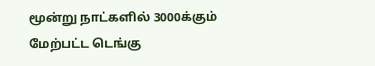மூன்று நாட்களில் 3000க்கும் மேற்பட்ட டெங்கு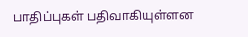பாதிப்புகள் பதிவாகியுள்ளன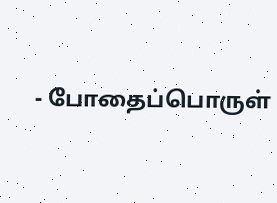- போதைப்பொருள்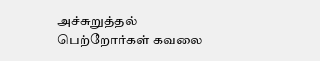அச்சுறுத்தல் பெற்றோர்கள் கவலை